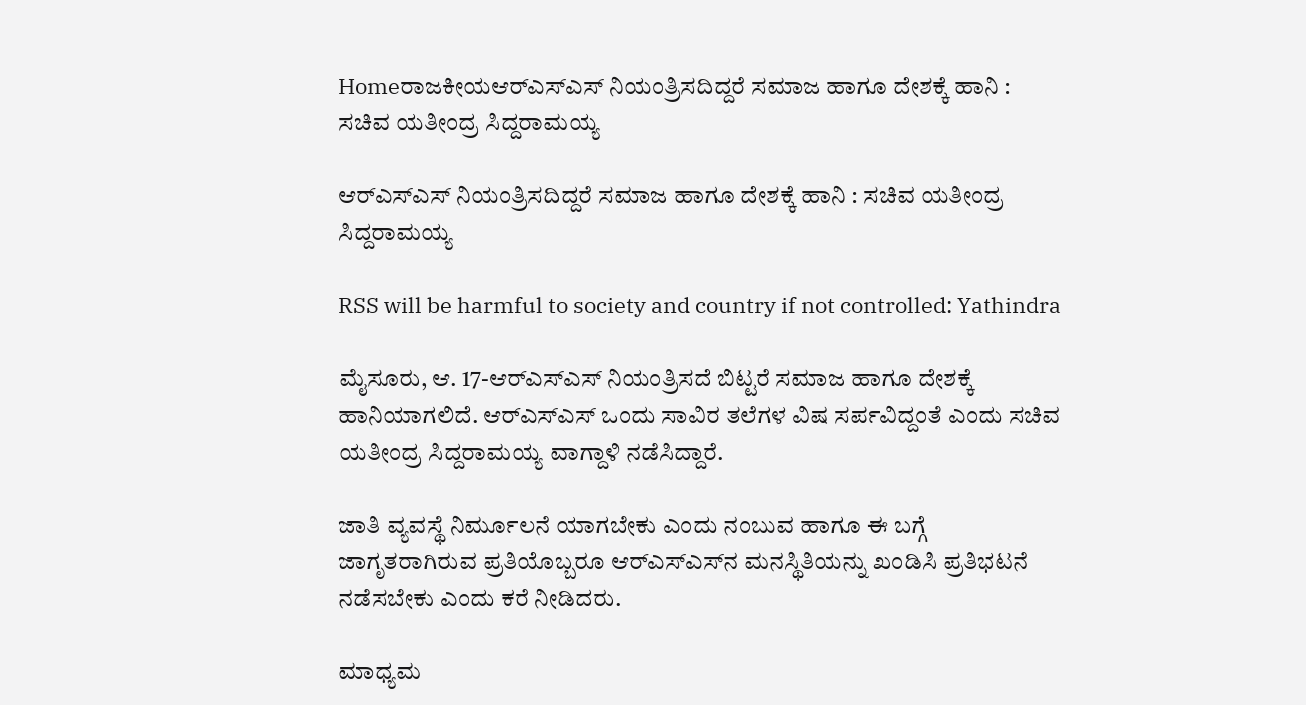Homeರಾಜಕೀಯಆರ್‌ಎಸ್‌‍ಎಸ್‌‍ ನಿಯಂತ್ರಿಸದಿದ್ದರೆ ಸಮಾಜ ಹಾಗೂ ದೇಶಕ್ಕೆ ಹಾನಿ : ಸಚಿವ ಯತೀಂದ್ರ ಸಿದ್ದರಾಮಯ್ಯ

ಆರ್‌ಎಸ್‌‍ಎಸ್‌‍ ನಿಯಂತ್ರಿಸದಿದ್ದರೆ ಸಮಾಜ ಹಾಗೂ ದೇಶಕ್ಕೆ ಹಾನಿ : ಸಚಿವ ಯತೀಂದ್ರ ಸಿದ್ದರಾಮಯ್ಯ

RSS will be harmful to society and country if not controlled: Yathindra

ಮೈಸೂರು, ಆ. 17-ಆರ್‌ಎಸ್‌‍ಎಸ್‌‍ ನಿಯಂತ್ರಿಸದೆ ಬಿಟ್ಟರೆ ಸಮಾಜ ಹಾಗೂ ದೇಶಕ್ಕೆ ಹಾನಿಯಾಗಲಿದೆ. ಆರ್‌ಎಸ್‌‍ಎಸ್‌‍ ಒಂದು ಸಾವಿರ ತಲೆಗಳ ವಿಷ ಸರ್ಪವಿದ್ದಂತೆ ಎಂದು ಸಚಿವ ಯತೀಂದ್ರ ಸಿದ್ದರಾಮಯ್ಯ ವಾಗ್ದಾಳಿ ನಡೆಸಿದ್ದಾರೆ.

ಜಾತಿ ವ್ಯವಸ್ಥೆ ನಿರ್ಮೂಲನೆ ಯಾಗಬೇಕು ಎಂದು ನಂಬುವ ಹಾಗೂ ಈ ಬಗ್ಗೆ ಜಾಗೃತರಾಗಿರುವ ಪ್ರತಿಯೊಬ್ಬರೂ ಆರ್‌ಎಸ್‌‍ಎಸ್‌‍ನ ಮನಸ್ಥಿತಿಯನ್ನು ಖಂಡಿಸಿ ಪ್ರತಿಭಟನೆ ನಡೆಸಬೇಕು ಎಂದು ಕರೆ ನೀಡಿದರು.

ಮಾಧ್ಯಮ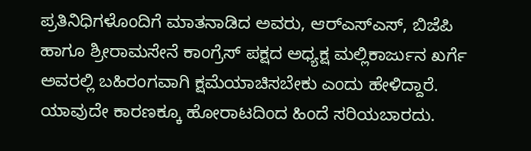ಪ್ರತಿನಿಧಿಗಳೊಂದಿಗೆ ಮಾತನಾಡಿದ ಅವರು, ಆರ್‌ಎಸ್‌‍ಎಸ್‌‍, ಬಿಜೆಪಿ ಹಾಗೂ ಶ್ರೀರಾಮಸೇನೆ ಕಾಂಗ್ರೆಸ್‌‍ ಪಕ್ಷದ ಅಧ್ಯಕ್ಷ ಮಲ್ಲಿಕಾರ್ಜುನ ಖರ್ಗೆ ಅವರಲ್ಲಿ ಬಹಿರಂಗವಾಗಿ ಕ್ಷಮೆಯಾಚಿಸಬೇಕು ಎಂದು ಹೇಳಿದ್ದಾರೆ. ಯಾವುದೇ ಕಾರಣಕ್ಕೂ ಹೋರಾಟದಿಂದ ಹಿಂದೆ ಸರಿಯಬಾರದು.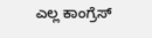ಎಲ್ಲ ಕಾಂಗ್ರೆಸ್‌‍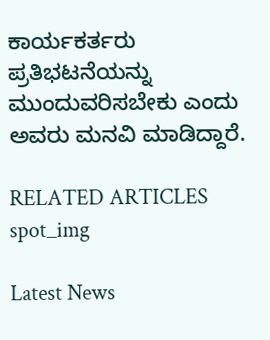ಕಾರ್ಯಕರ್ತರು ಪ್ರತಿಭಟನೆಯನ್ನು ಮುಂದುವರಿಸಬೇಕು ಎಂದು ಅವರು ಮನವಿ ಮಾಡಿದ್ದಾರೆ.

RELATED ARTICLES
spot_img

Latest News